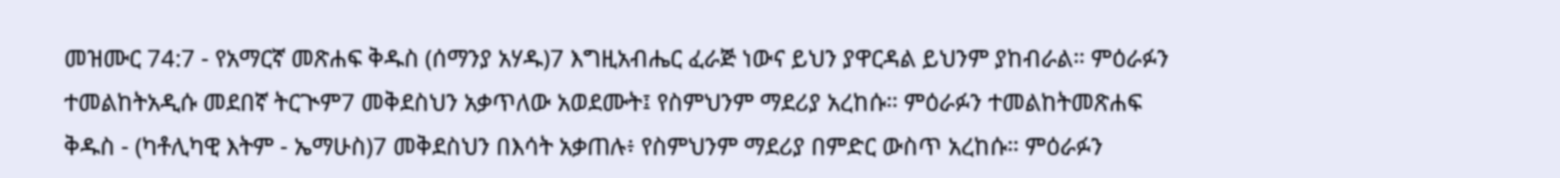መዝሙር 74:7 - የአማርኛ መጽሐፍ ቅዱስ (ሰማንያ አሃዱ)7 እግዚአብሔር ፈራጅ ነውና ይህን ያዋርዳል ይህንም ያከብራል። ምዕራፉን ተመልከትአዲሱ መደበኛ ትርጒም7 መቅደስህን አቃጥለው አወደሙት፤ የስምህንም ማደሪያ አረከሱ። ምዕራፉን ተመልከትመጽሐፍ ቅዱስ - (ካቶሊካዊ እትም - ኤማሁስ)7 መቅደስህን በእሳት አቃጠሉ፥ የስምህንም ማደሪያ በምድር ውስጥ አረከሱ። ምዕራፉን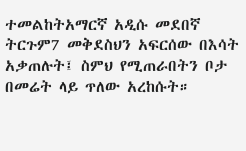ተመልከትአማርኛ አዲሱ መደበኛ ትርጉም7 መቅደስህን አፍርሰው በእሳት አቃጠሉት፤ ስምህ የሚጠራበትን ቦታ በመሬት ላይ ጥለው አረከሱት።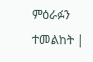ምዕራፉን ተመልከት |